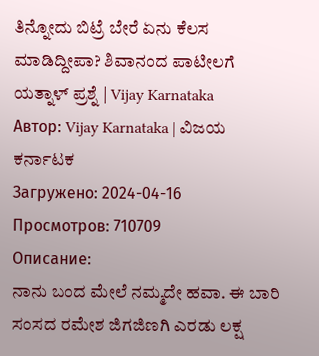ತಿನ್ನೋದು ಬಿಟ್ರೆ ಬೇರೆ ಏನು ಕೆಲಸ ಮಾಡಿದ್ದೀಪಾ? ಶಿವಾನಂದ ಪಾಟೀಲಗೆ ಯತ್ನಾಳ್ ಪ್ರಶ್ನೆ | Vijay Karnataka
Автор: Vijay Karnataka | ವಿಜಯ ಕರ್ನಾಟಕ
Загружено: 2024-04-16
Просмотров: 710709
Описание:
ನಾನು ಬಂದ ಮೇಲೆ ನಮ್ಮದೇ ಹವಾ. ಈ ಬಾರಿ ಸಂಸದ ರಮೇಶ ಜಿಗಜಿಣಗಿ ಎರಡು ಲಕ್ಷ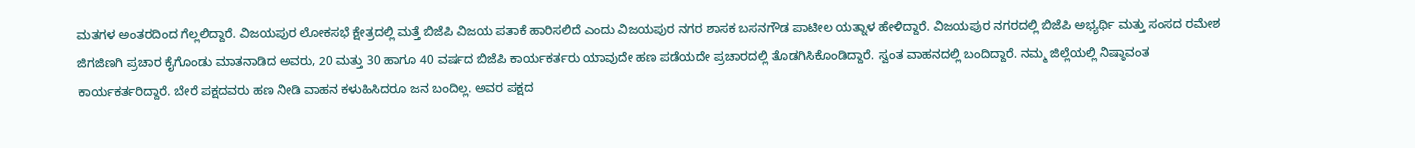ಮತಗಳ ಅಂತರದಿಂದ ಗೆಲ್ಲಲಿದ್ದಾರೆ. ವಿಜಯಪುರ ಲೋಕಸಭೆ ಕ್ಷೇತ್ರದಲ್ಲಿ ಮತ್ತೆ ಬಿಜೆಪಿ ವಿಜಯ ಪತಾಕೆ ಹಾರಿಸಲಿದೆ ಎಂದು ವಿಜಯಪುರ ನಗರ ಶಾಸಕ ಬಸನಗೌಡ ಪಾಟೀಲ ಯತ್ನಾಳ ಹೇಳಿದ್ದಾರೆ. ವಿಜಯಪುರ ನಗರದಲ್ಲಿ ಬಿಜೆಪಿ ಅಭ್ಯರ್ಥಿ ಮತ್ತು ಸಂಸದ ರಮೇಶ ಜಿಗಜಿಣಗಿ ಪ್ರಚಾರ ಕೈಗೊಂಡು ಮಾತನಾಡಿದ ಅವರು, 20 ಮತ್ತು 30 ಹಾಗೂ 40 ವರ್ಷದ ಬಿಜೆಪಿ ಕಾರ್ಯಕರ್ತರು ಯಾವುದೇ ಹಣ ಪಡೆಯದೇ ಪ್ರಚಾರದಲ್ಲಿ ತೊಡಗಿಸಿಕೊಂಡಿದ್ದಾರೆ. ಸ್ವಂತ ವಾಹನದಲ್ಲಿ ಬಂದಿದ್ದಾರೆ. ನಮ್ಮ ಜಿಲ್ಲೆಯಲ್ಲಿ ನಿಷ್ಠಾವಂತ ಕಾರ್ಯಕರ್ತರಿದ್ದಾರೆ. ಬೇರೆ ಪಕ್ಷದವರು ಹಣ ನೀಡಿ ವಾಹನ ಕಳುಹಿಸಿದರೂ ಜನ ಬಂದಿಲ್ಲ. ಅವರ ಪಕ್ಷದ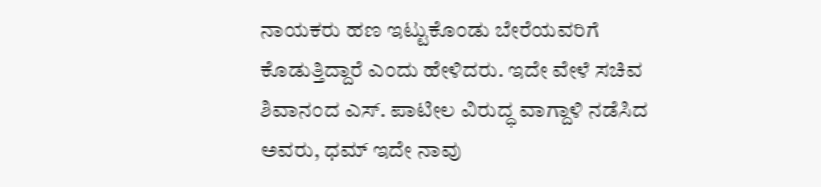ನಾಯಕರು ಹಣ ಇಟ್ಟುಕೊಂಡು ಬೇರೆಯವರಿಗೆ ಕೊಡುತ್ತಿದ್ದಾರೆ ಎಂದು ಹೇಳಿದರು. ಇದೇ ವೇಳೆ ಸಚಿವ ಶಿವಾನಂದ ಎಸ್. ಪಾಟೀಲ ವಿರುದ್ಧ ವಾಗ್ದಾಳಿ ನಡೆಸಿದ ಅವರು, ಧಮ್ ಇದೇ ನಾವು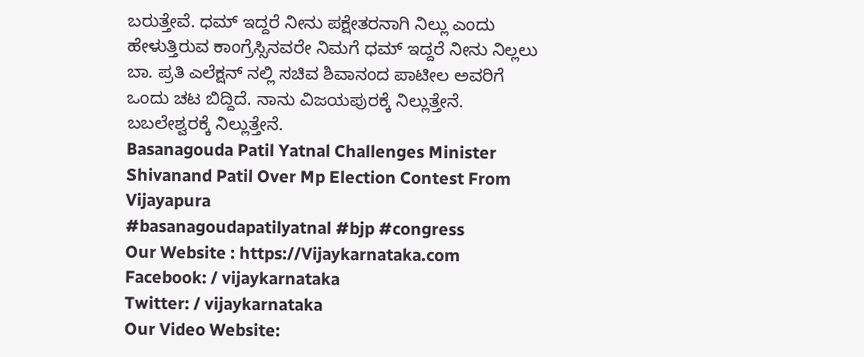ಬರುತ್ತೇವೆ. ಧಮ್ ಇದ್ದರೆ ನೀನು ಪಕ್ಷೇತರನಾಗಿ ನಿಲ್ಲು ಎಂದು ಹೇಳುತ್ತಿರುವ ಕಾಂಗ್ರೆಸ್ಸಿನವರೇ ನಿಮಗೆ ಧಮ್ ಇದ್ದರೆ ನೀನು ನಿಲ್ಲಲು ಬಾ. ಪ್ರತಿ ಎಲೆಕ್ಷನ್ ನಲ್ಲಿ ಸಚಿವ ಶಿವಾನಂದ ಪಾಟೀಲ ಅವರಿಗೆ ಒಂದು ಚಟ ಬಿದ್ದಿದೆ. ನಾನು ವಿಜಯಪುರಕ್ಕೆ ನಿಲ್ಲುತ್ತೇನೆ. ಬಬಲೇಶ್ವರಕ್ಕೆ ನಿಲ್ಲುತ್ತೇನೆ.
Basanagouda Patil Yatnal Challenges Minister Shivanand Patil Over Mp Election Contest From Vijayapura
#basanagoudapatilyatnal #bjp #congress
Our Website : https://Vijaykarnataka.com
Facebook: / vijaykarnataka
Twitter: / vijaykarnataka
Our Video Website: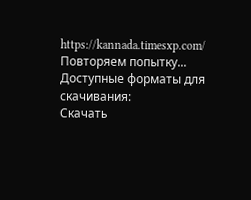https://kannada.timesxp.com/
Повторяем попытку...
Доступные форматы для скачивания:
Скачать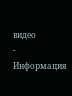видео
-
Информация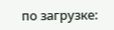по загрузке: